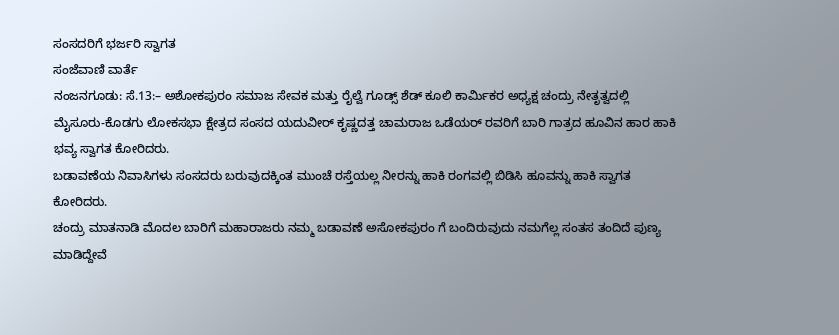ಸಂಸದರಿಗೆ ಭರ್ಜರಿ ಸ್ವಾಗತ
ಸಂಜೆವಾಣಿ ವಾರ್ತೆ
ನಂಜನಗೂಡು: ಸೆ.13:– ಅಶೋಕಪುರಂ ಸಮಾಜ ಸೇವಕ ಮತ್ತು ರೈಲ್ವೆ ಗೂಡ್ಸ್ ಶೆಡ್ ಕೂಲಿ ಕಾರ್ಮಿಕರ ಅಧ್ಯಕ್ಷ ಚಂದ್ರು ನೇತೃತ್ವದಲ್ಲಿ ಮೈಸೂರು-ಕೊಡಗು ಲೋಕಸಭಾ ಕ್ಷೇತ್ರದ ಸಂಸದ ಯದುವೀರ್ ಕೃಷ್ಣದತ್ತ ಚಾಮರಾಜ ಒಡೆಯರ್ ರವರಿಗೆ ಬಾರಿ ಗಾತ್ರದ ಹೂವಿನ ಹಾರ ಹಾಕಿ ಭವ್ಯ ಸ್ವಾಗತ ಕೋರಿದರು.
ಬಡಾವಣೆಯ ನಿವಾಸಿಗಳು ಸಂಸದರು ಬರುವುದಕ್ಕಿಂತ ಮುಂಚೆ ರಸ್ತೆಯಲ್ಲ ನೀರನ್ನು ಹಾಕಿ ರಂಗವಲ್ಲಿ ಬಿಡಿಸಿ ಹೂವನ್ನು ಹಾಕಿ ಸ್ವಾಗತ ಕೋರಿದರು.
ಚಂದ್ರು ಮಾತನಾಡಿ ಮೊದಲ ಬಾರಿಗೆ ಮಹಾರಾಜರು ನಮ್ಮ ಬಡಾವಣೆ ಅಸೋಕಪುರಂ ಗೆ ಬಂದಿರುವುದು ನಮಗೆಲ್ಲ ಸಂತಸ ತಂದಿದೆ ಪುಣ್ಯ ಮಾಡಿದ್ದೇವೆ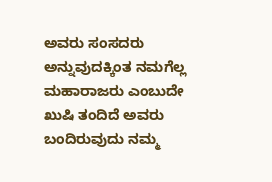ಅವರು ಸಂಸದರು ಅನ್ನುವುದಕ್ಕಿಂತ ನಮಗೆಲ್ಲ ಮಹಾರಾಜರು ಎಂಬುದೇ ಖುಷಿ ತಂದಿದೆ ಅವರು ಬಂದಿರುವುದು ನಮ್ಮ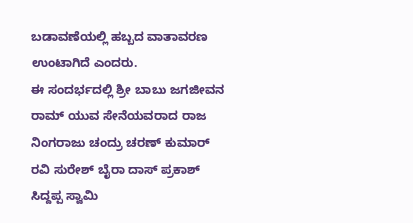ಬಡಾವಣೆಯಲ್ಲಿ ಹಬ್ಬದ ವಾತಾವರಣ ಉಂಟಾಗಿದೆ ಎಂದರು.
ಈ ಸಂದರ್ಭದಲ್ಲಿ ಶ್ರೀ ಬಾಬು ಜಗಜೀವನ ರಾಮ್ ಯುವ ಸೇನೆಯವರಾದ ರಾಜ ನಿಂಗರಾಜು ಚಂದ್ರು ಚರಣ್ ಕುಮಾರ್ ರವಿ ಸುರೇಶ್ ಬೈರಾ ದಾಸ್ ಪ್ರಕಾಶ್ ಸಿದ್ದಪ್ಪ ಸ್ವಾಮಿ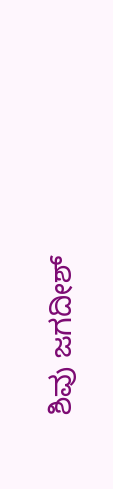ಶಿವು ಜಗದೀಶ್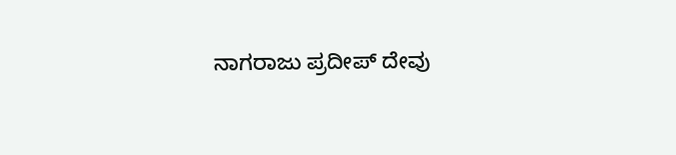ನಾಗರಾಜು ಪ್ರದೀಪ್ ದೇವು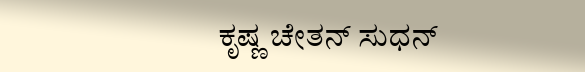ಕೃಷ್ಣ ಚೇತನ್ ಸುಧನ್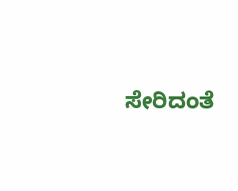ಸೇರಿದಂತೆ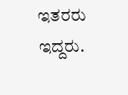ಇತರರು ಇದ್ದರು.